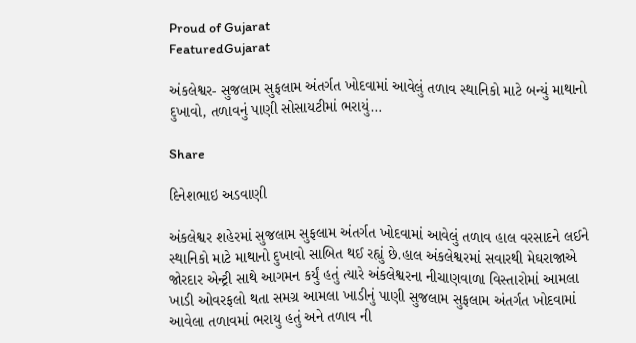Proud of Gujarat
FeaturedGujarat

અંકલેશ્વર- સુજલામ સુફલામ અંતર્ગત ખોદવામાં આવેલું તળાવ સ્થાનિકો માટે બન્યું માથાનો દુખાવો, તળાવનું પાણી સોસાયટીમાં ભરાયું…

Share

દિનેશભાઇ અડવાણી

અંકલેશ્વર શહેરમાં સુજલામ સુફલામ અંતર્ગત ખોદવામાં આવેલું તળાવ હાલ વરસાદને લઈને સ્થાનિકો માટે માથાનો દુખાવો સાબિત થઈ રહ્યું છે.હાલ અંકલેશ્વરમાં સવારથી મેઘરાજાએ જોરદાર એન્ટ્રી સાથે આગમન કર્યું હતું ત્યારે અંકલેશ્વરના નીચાણવાળા વિસ્તારોમાં આમલા ખાડી ઓવરફલો થતા સમગ્ર આમલા ખાડીનું પાણી સુજલામ સુફલામ અંતર્ગત ખોદવામાં આવેલા તળાવમાં ભરાયુ હતું અને તળાવ ની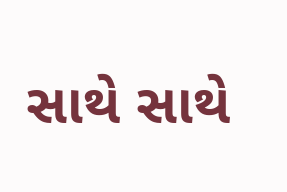સાથે સાથે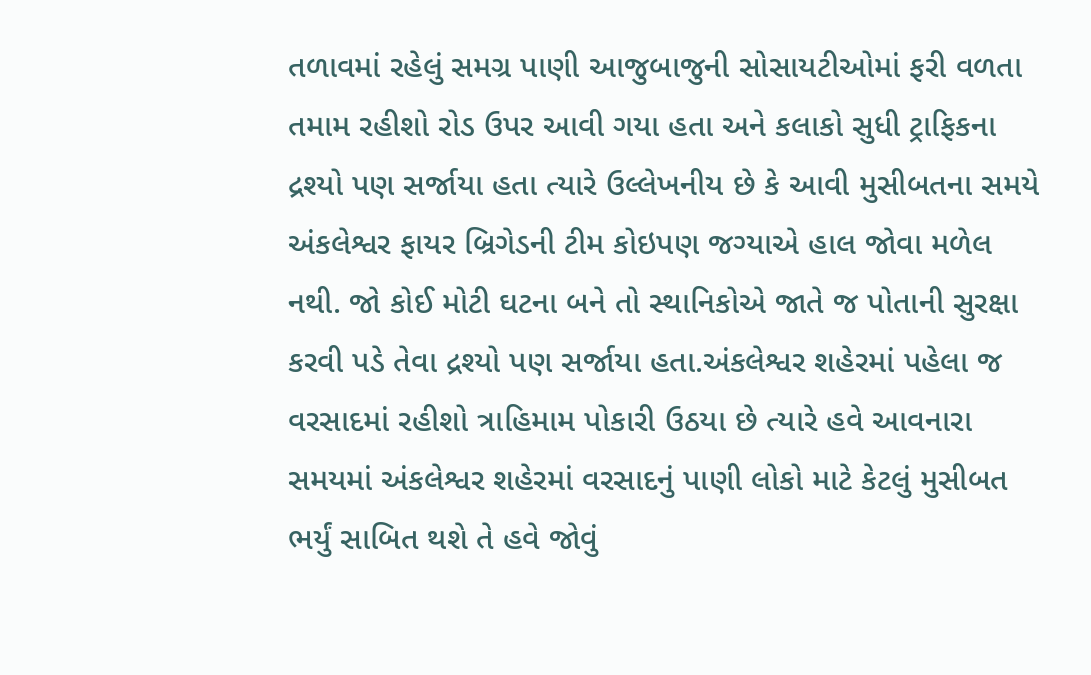તળાવમાં રહેલું સમગ્ર પાણી આજુબાજુની સોસાયટીઓમાં ફરી વળતા તમામ રહીશો રોડ ઉપર આવી ગયા હતા અને કલાકો સુધી ટ્રાફિકના દ્રશ્યો પણ સર્જાયા હતા ત્યારે ઉલ્લેખનીય છે કે આવી મુસીબતના સમયે અંકલેશ્વર ફાયર બ્રિગેડની ટીમ કોઇપણ જગ્યાએ હાલ જોવા મળેલ નથી. જો કોઈ મોટી ઘટના બને તો સ્થાનિકોએ જાતે જ પોતાની સુરક્ષા કરવી પડે તેવા દ્રશ્યો પણ સર્જાયા હતા.અંકલેશ્વર શહેરમાં પહેલા જ વરસાદમાં રહીશો ત્રાહિમામ પોકારી ઉઠયા છે ત્યારે હવે આવનારા સમયમાં અંકલેશ્વર શહેરમાં વરસાદનું પાણી લોકો માટે કેટલું મુસીબત ભર્યું સાબિત થશે તે હવે જોવું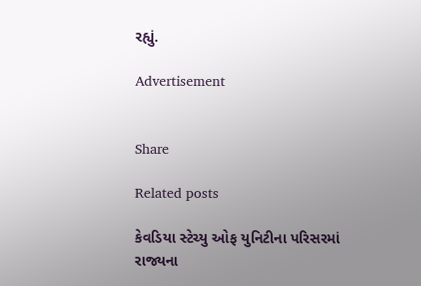રહ્યું.

Advertisement


Share

Related posts

કેવડિયા સ્ટેચ્યુ ઓફ યુનિટીના પરિસરમાં રાજ્યના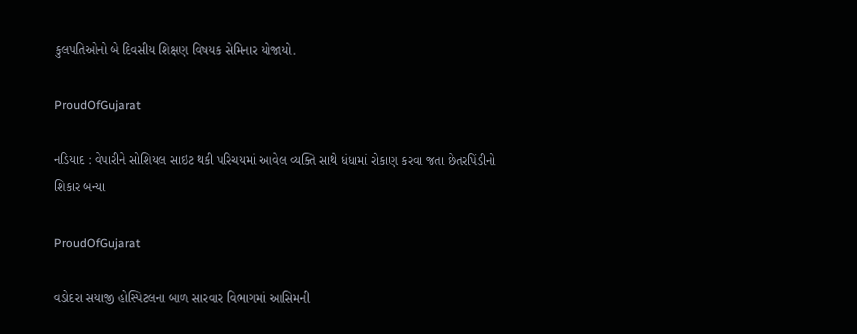કુલપતિઓનો બે દિવસીય શિક્ષણ વિષયક સેમિનાર યોજાયો.

ProudOfGujarat

નડિયાદ : વેપારીને સોશિયલ સાઇટ થકી પરિચયમાં આવેલ વ્યક્તિ સાથે ધંધામાં રોકાણ કરવા જતા છેતરપિંડીનો શિકાર બન્યા

ProudOfGujarat

વડોદરા સયાજી હોસ્પિટલના બાળ સારવાર વિભાગમાં આસિમની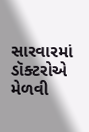સારવારમાં ડૉક્ટરોએ મેળવી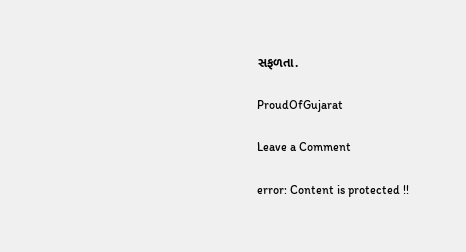સફળતા.

ProudOfGujarat

Leave a Comment

error: Content is protected !!